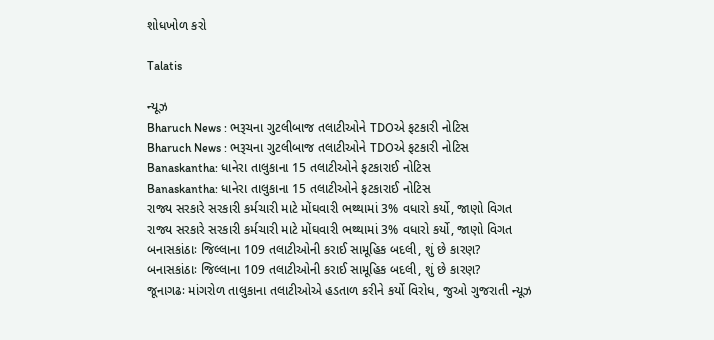શોધખોળ કરો

Talatis

ન્યૂઝ
Bharuch News : ભરૂચના ગુટલીબાજ તલાટીઓને TDOએ ફટકારી નોટિસ
Bharuch News : ભરૂચના ગુટલીબાજ તલાટીઓને TDOએ ફટકારી નોટિસ
Banaskantha: ધાનેરા તાલુકાના 15 તલાટીઓને ફટકારાઈ નોટિસ
Banaskantha: ધાનેરા તાલુકાના 15 તલાટીઓને ફટકારાઈ નોટિસ
રાજ્ય સરકારે સરકારી કર્મચારી માટે મોંઘવારી ભથ્થામાં 3% વધારો કર્યો, જાણો વિગત
રાજ્ય સરકારે સરકારી કર્મચારી માટે મોંઘવારી ભથ્થામાં 3% વધારો કર્યો, જાણો વિગત
બનાસકાંઠાઃ જિલ્લાના 109 તલાટીઓની કરાઈ સામૂહિક બદલી, શું છે કારણ?
બનાસકાંઠાઃ જિલ્લાના 109 તલાટીઓની કરાઈ સામૂહિક બદલી, શું છે કારણ?
જૂનાગઢઃ માંગરોળ તાલુકાના તલાટીઓએ હડતાળ કરીને કર્યો વિરોધ, જુઓ ગુજરાતી ન્યૂઝ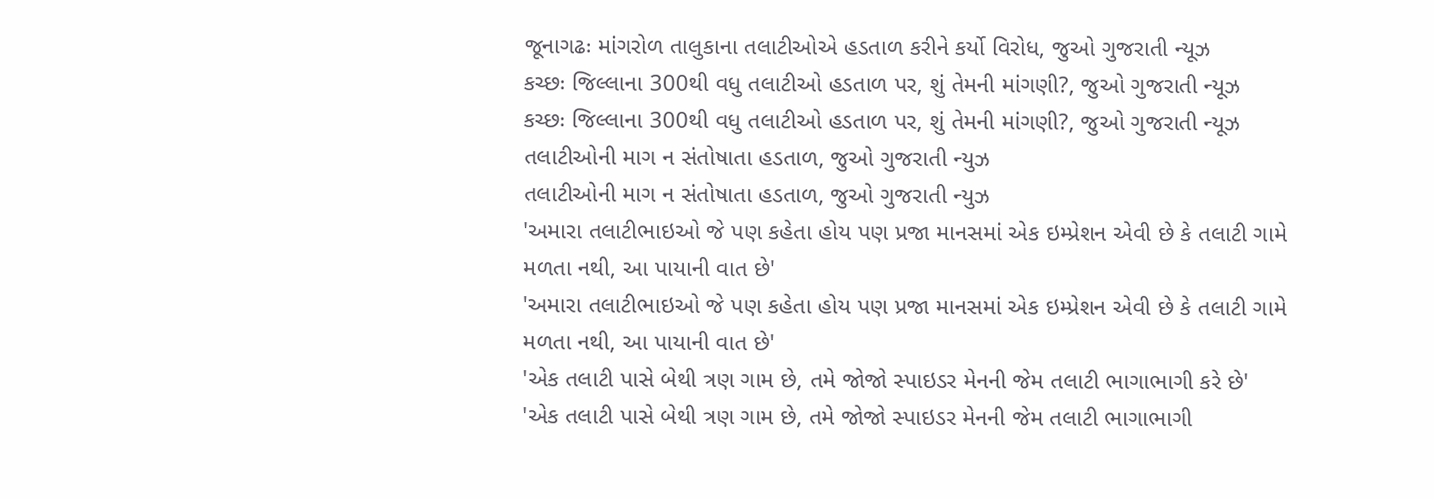જૂનાગઢઃ માંગરોળ તાલુકાના તલાટીઓએ હડતાળ કરીને કર્યો વિરોધ, જુઓ ગુજરાતી ન્યૂઝ
કચ્છઃ જિલ્લાના 300થી વધુ તલાટીઓ હડતાળ પર, શું તેમની માંગણી?, જુઓ ગુજરાતી ન્યૂઝ
કચ્છઃ જિલ્લાના 300થી વધુ તલાટીઓ હડતાળ પર, શું તેમની માંગણી?, જુઓ ગુજરાતી ન્યૂઝ
તલાટીઓની માગ ન સંતોષાતા હડતાળ, જુઓ ગુજરાતી ન્યુઝ
તલાટીઓની માગ ન સંતોષાતા હડતાળ, જુઓ ગુજરાતી ન્યુઝ
'અમારા તલાટીભાઇઓ જે પણ કહેતા હોય પણ પ્રજા માનસમાં એક ઇમ્પ્રેશન એવી છે કે તલાટી ગામે મળતા નથી, આ પાયાની વાત છે'
'અમારા તલાટીભાઇઓ જે પણ કહેતા હોય પણ પ્રજા માનસમાં એક ઇમ્પ્રેશન એવી છે કે તલાટી ગામે મળતા નથી, આ પાયાની વાત છે'
'એક તલાટી પાસે બેથી ત્રણ ગામ છે, તમે જોજો સ્પાઇડર મેનની જેમ તલાટી ભાગાભાગી કરે છે'
'એક તલાટી પાસે બેથી ત્રણ ગામ છે, તમે જોજો સ્પાઇડર મેનની જેમ તલાટી ભાગાભાગી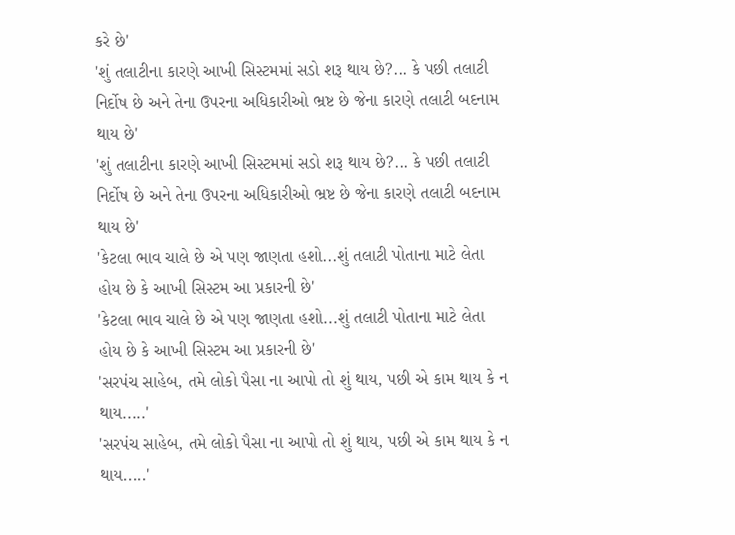કરે છે'
'શું તલાટીના કારણે આખી સિસ્ટમમાં સડો શરૂ થાય છે?... કે પછી તલાટી નિર્દોષ છે અને તેના ઉપરના અધિકારીઓ ભ્રષ્ટ છે જેના કારણે તલાટી બદનામ થાય છે'
'શું તલાટીના કારણે આખી સિસ્ટમમાં સડો શરૂ થાય છે?... કે પછી તલાટી નિર્દોષ છે અને તેના ઉપરના અધિકારીઓ ભ્રષ્ટ છે જેના કારણે તલાટી બદનામ થાય છે'
'કેટલા ભાવ ચાલે છે એ પણ જાણતા હશો...શું તલાટી પોતાના માટે લેતા હોય છે કે આખી સિસ્ટમ આ પ્રકારની છે'
'કેટલા ભાવ ચાલે છે એ પણ જાણતા હશો...શું તલાટી પોતાના માટે લેતા હોય છે કે આખી સિસ્ટમ આ પ્રકારની છે'
'સરપંચ સાહેબ, તમે લોકો પૈસા ના આપો તો શું થાય, પછી એ કામ થાય કે ન થાય.....'
'સરપંચ સાહેબ, તમે લોકો પૈસા ના આપો તો શું થાય, પછી એ કામ થાય કે ન થાય.....'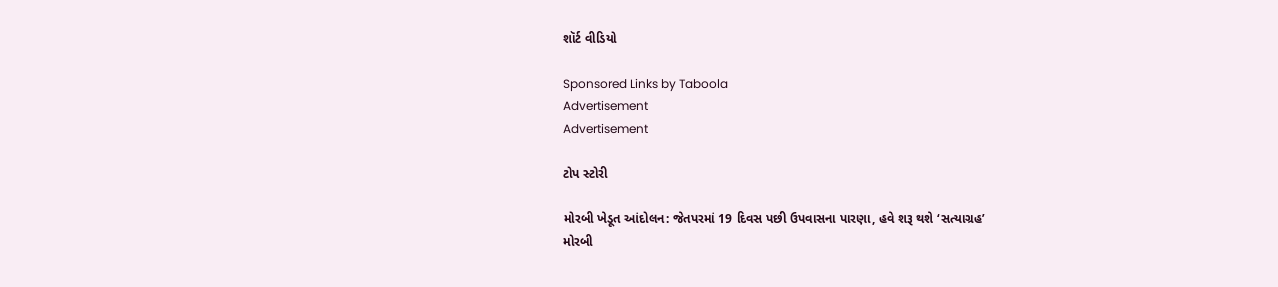શૉર્ટ વીડિયો

Sponsored Links by Taboola
Advertisement
Advertisement

ટોપ સ્ટોરી

મોરબી ખેડૂત આંદોલન: જેતપરમાં 19 દિવસ પછી ઉપવાસના પારણા, હવે શરૂ થશે ‘સત્યાગ્રહ’
મોરબી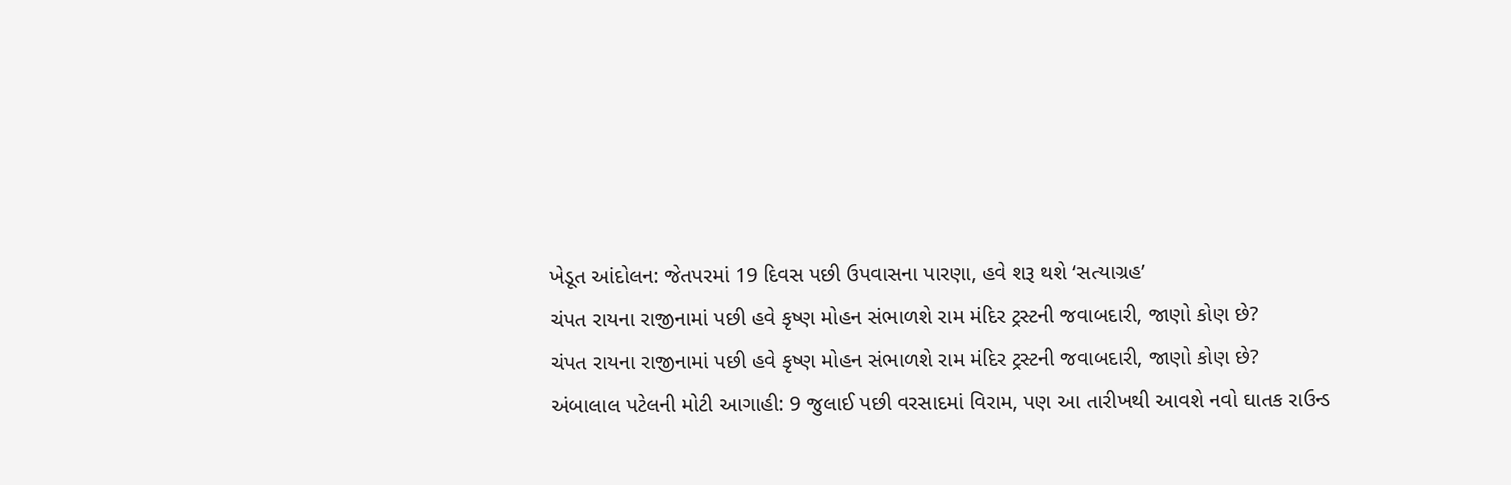ખેડૂત આંદોલન: જેતપરમાં 19 દિવસ પછી ઉપવાસના પારણા, હવે શરૂ થશે ‘સત્યાગ્રહ’
ચંપત રાયના રાજીનામાં પછી હવે કૃષ્ણ મોહન સંભાળશે રામ મંદિર ટ્રસ્ટની જવાબદારી, જાણો કોણ છે?
ચંપત રાયના રાજીનામાં પછી હવે કૃષ્ણ મોહન સંભાળશે રામ મંદિર ટ્રસ્ટની જવાબદારી, જાણો કોણ છે?
અંબાલાલ પટેલની મોટી આગાહી: 9 જુલાઈ પછી વરસાદમાં વિરામ, પણ આ તારીખથી આવશે નવો ઘાતક રાઉન્ડ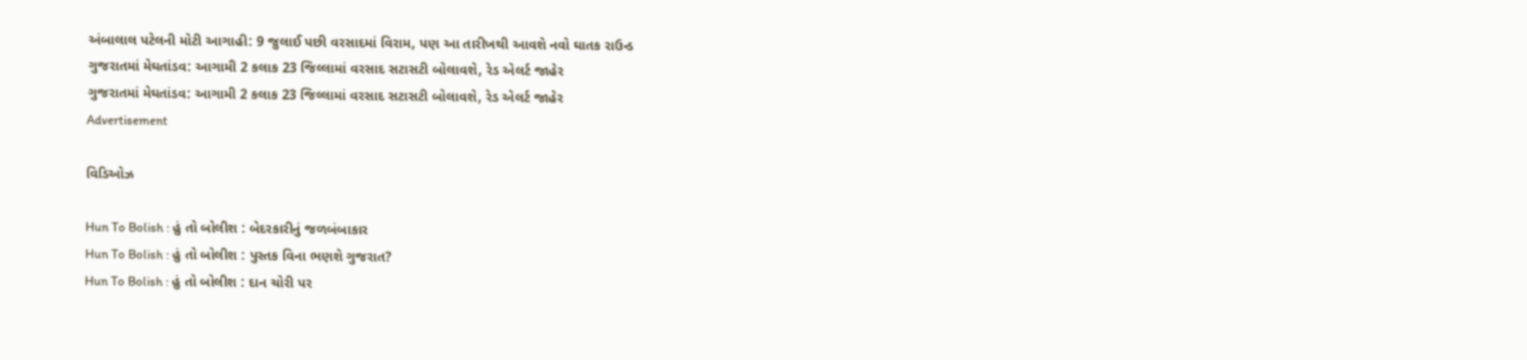અંબાલાલ પટેલની મોટી આગાહી: 9 જુલાઈ પછી વરસાદમાં વિરામ, પણ આ તારીખથી આવશે નવો ઘાતક રાઉન્ડ
ગુજરાતમાં મેઘતાંડવ: આગામી 2 કલાક 23 જિલ્લામાં વરસાદ સટાસટી બોલાવશે, રેડ એલર્ટ જાહેર
ગુજરાતમાં મેઘતાંડવ: આગામી 2 કલાક 23 જિલ્લામાં વરસાદ સટાસટી બોલાવશે, રેડ એલર્ટ જાહેર
Advertisement

વિડિઓઝ

Hun To Bolish : હું તો બોલીશ : બેદરકારીનું જળબંબાકાર
Hun To Bolish : હું તો બોલીશ : પુસ્તક વિના ભણશે ગુજરાત?
Hun To Bolish : હું તો બોલીશ : દાન ચોરી પર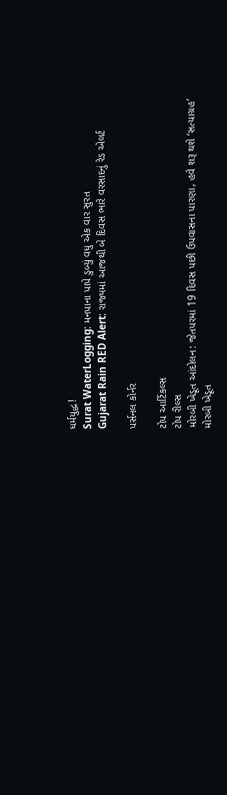ધર્મયુદ્ધ!
Surat WaterLogging: મનપાના પાપે ડુબ્યું વધુ એક વાર સુરત
Gujarat Rain RED Alert: રાજ્યમાં આજથી બે દિવસ ભારે વરસાદનું રેડ એલર્ટ

પર્સનલ કોર્નર

ટોપ આર્ટિકલ્સ
ટોપ રીલ્સ
મોરબી ખેડૂત આંદોલન: જેતપરમાં 19 દિવસ પછી ઉપવાસના પારણા, હવે શરૂ થશે ‘સત્યાગ્રહ’
મોરબી ખેડૂત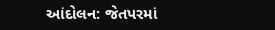આંદોલન: જેતપરમાં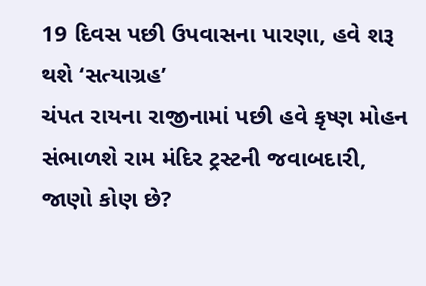19 દિવસ પછી ઉપવાસના પારણા, હવે શરૂ થશે ‘સત્યાગ્રહ’
ચંપત રાયના રાજીનામાં પછી હવે કૃષ્ણ મોહન સંભાળશે રામ મંદિર ટ્રસ્ટની જવાબદારી, જાણો કોણ છે?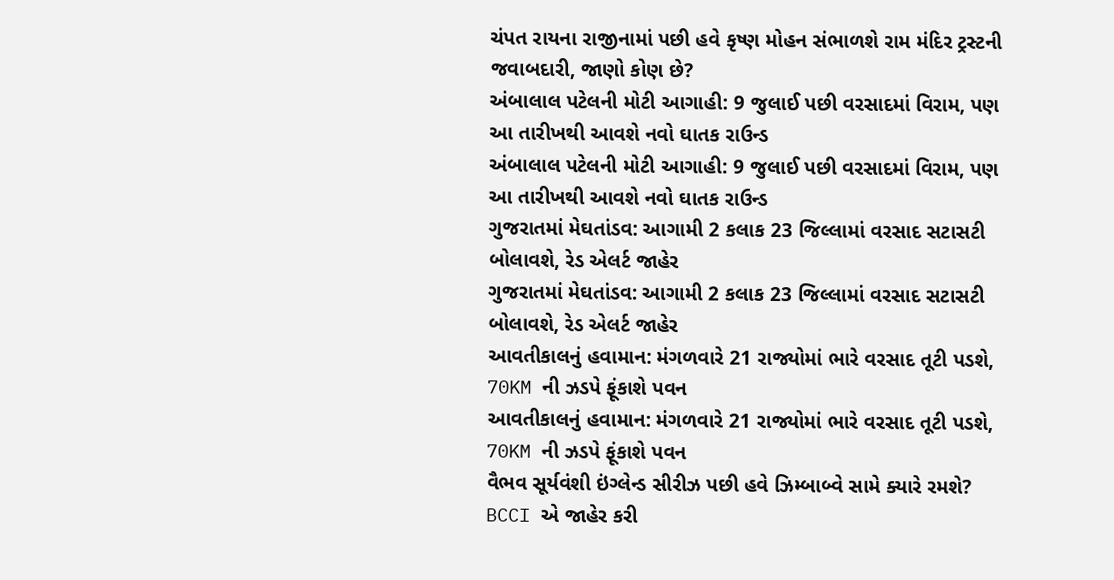ચંપત રાયના રાજીનામાં પછી હવે કૃષ્ણ મોહન સંભાળશે રામ મંદિર ટ્રસ્ટની જવાબદારી, જાણો કોણ છે?
અંબાલાલ પટેલની મોટી આગાહી: 9 જુલાઈ પછી વરસાદમાં વિરામ, પણ આ તારીખથી આવશે નવો ઘાતક રાઉન્ડ
અંબાલાલ પટેલની મોટી આગાહી: 9 જુલાઈ પછી વરસાદમાં વિરામ, પણ આ તારીખથી આવશે નવો ઘાતક રાઉન્ડ
ગુજરાતમાં મેઘતાંડવ: આગામી 2 કલાક 23 જિલ્લામાં વરસાદ સટાસટી બોલાવશે, રેડ એલર્ટ જાહેર
ગુજરાતમાં મેઘતાંડવ: આગામી 2 કલાક 23 જિલ્લામાં વરસાદ સટાસટી બોલાવશે, રેડ એલર્ટ જાહેર
આવતીકાલનું હવામાન: મંગળવારે 21 રાજ્યોમાં ભારે વરસાદ તૂટી પડશે, 70KM ની ઝડપે ફૂંકાશે પવન
આવતીકાલનું હવામાન: મંગળવારે 21 રાજ્યોમાં ભારે વરસાદ તૂટી પડશે, 70KM ની ઝડપે ફૂંકાશે પવન
વૈભવ સૂર્યવંશી ઇંગ્લેન્ડ સીરીઝ પછી હવે ઝિમ્બાબ્વે સામે ક્યારે રમશે? BCCI એ જાહેર કરી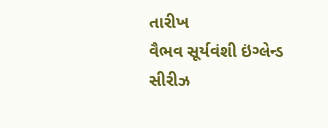તારીખ
વૈભવ સૂર્યવંશી ઇંગ્લેન્ડ સીરીઝ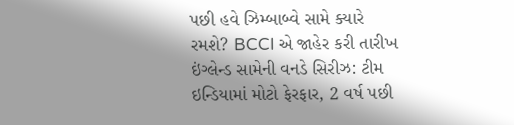પછી હવે ઝિમ્બાબ્વે સામે ક્યારે રમશે? BCCI એ જાહેર કરી તારીખ
ઇંગ્લેન્ડ સામેની વનડે સિરીઝ: ટીમ ઇન્ડિયામાં મોટો ફેરફાર, 2 વર્ષ પછી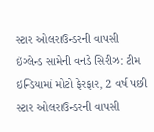સ્ટાર ઓલરાઉન્ડરની વાપસી
ઇંગ્લેન્ડ સામેની વનડે સિરીઝ: ટીમ ઇન્ડિયામાં મોટો ફેરફાર, 2 વર્ષ પછી સ્ટાર ઓલરાઉન્ડરની વાપસી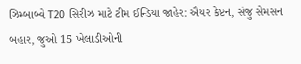ઝિમ્બાબ્વે T20 સિરીઝ માટે ટીમ ઈન્ડિયા જાહેર: ઐયર કેપ્ટન, સંજુ સેમસન બહાર, જુઓ 15 ખેલાડીઓની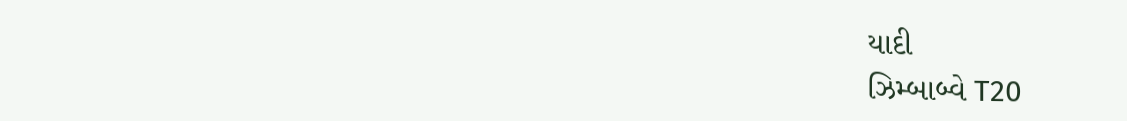યાદી
ઝિમ્બાબ્વે T20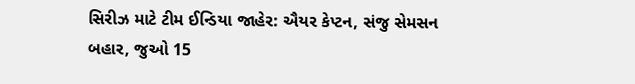સિરીઝ માટે ટીમ ઈન્ડિયા જાહેર: ઐયર કેપ્ટન, સંજુ સેમસન બહાર, જુઓ 15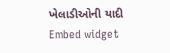ખેલાડીઓની યાદી
Embed widget